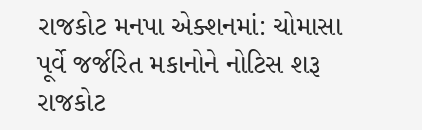રાજકોટ મનપા એક્શનમાં: ચોમાસા પૂર્વે જર્જરિત મકાનોને નોટિસ શરૂ
રાજકોટ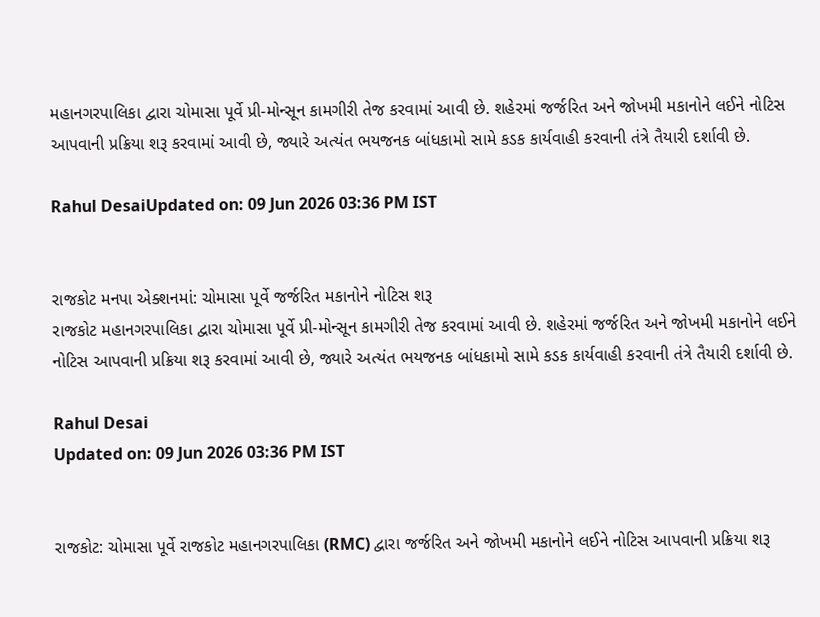મહાનગરપાલિકા દ્વારા ચોમાસા પૂર્વે પ્રી-મોન્સૂન કામગીરી તેજ કરવામાં આવી છે. શહેરમાં જર્જરિત અને જોખમી મકાનોને લઈને નોટિસ આપવાની પ્રક્રિયા શરૂ કરવામાં આવી છે, જ્યારે અત્યંત ભયજનક બાંધકામો સામે કડક કાર્યવાહી કરવાની તંત્રે તૈયારી દર્શાવી છે.

Rahul DesaiUpdated on: 09 Jun 2026 03:36 PM IST


રાજકોટ મનપા એક્શનમાં: ચોમાસા પૂર્વે જર્જરિત મકાનોને નોટિસ શરૂ
રાજકોટ મહાનગરપાલિકા દ્વારા ચોમાસા પૂર્વે પ્રી-મોન્સૂન કામગીરી તેજ કરવામાં આવી છે. શહેરમાં જર્જરિત અને જોખમી મકાનોને લઈને નોટિસ આપવાની પ્રક્રિયા શરૂ કરવામાં આવી છે, જ્યારે અત્યંત ભયજનક બાંધકામો સામે કડક કાર્યવાહી કરવાની તંત્રે તૈયારી દર્શાવી છે.

Rahul Desai
Updated on: 09 Jun 2026 03:36 PM IST


રાજકોટ: ચોમાસા પૂર્વે રાજકોટ મહાનગરપાલિકા (RMC) દ્વારા જર્જરિત અને જોખમી મકાનોને લઈને નોટિસ આપવાની પ્રક્રિયા શરૂ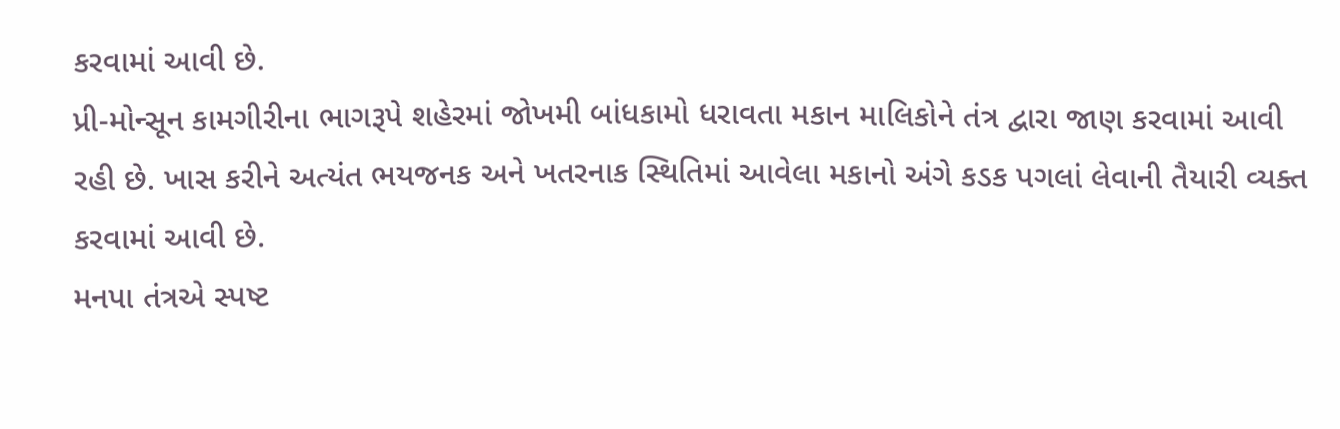કરવામાં આવી છે.
પ્રી-મોન્સૂન કામગીરીના ભાગરૂપે શહેરમાં જોખમી બાંધકામો ધરાવતા મકાન માલિકોને તંત્ર દ્વારા જાણ કરવામાં આવી રહી છે. ખાસ કરીને અત્યંત ભયજનક અને ખતરનાક સ્થિતિમાં આવેલા મકાનો અંગે કડક પગલાં લેવાની તૈયારી વ્યક્ત કરવામાં આવી છે.
મનપા તંત્રએ સ્પષ્ટ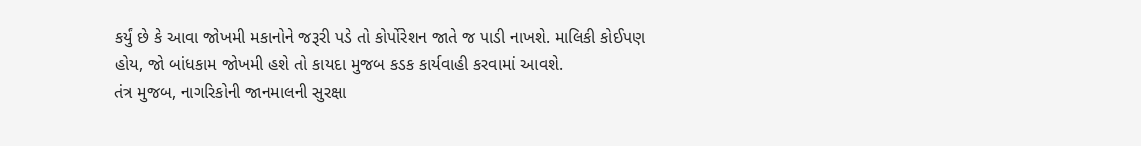કર્યું છે કે આવા જોખમી મકાનોને જરૂરી પડે તો કોર્પોરેશન જાતે જ પાડી નાખશે. માલિકી કોઈપણ હોય, જો બાંધકામ જોખમી હશે તો કાયદા મુજબ કડક કાર્યવાહી કરવામાં આવશે.
તંત્ર મુજબ, નાગરિકોની જાનમાલની સુરક્ષા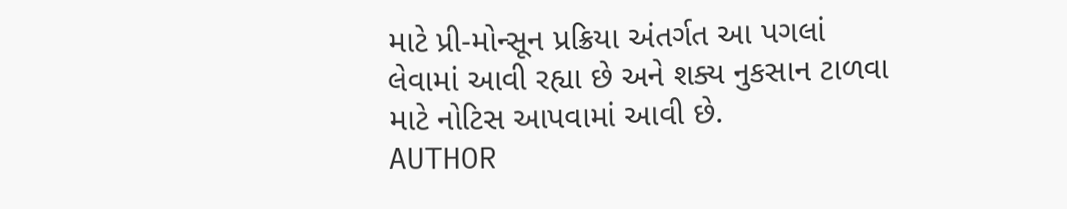માટે પ્રી-મોન્સૂન પ્રક્રિયા અંતર્ગત આ પગલાં લેવામાં આવી રહ્યા છે અને શક્ય નુકસાન ટાળવા માટે નોટિસ આપવામાં આવી છે.
AUTHOR